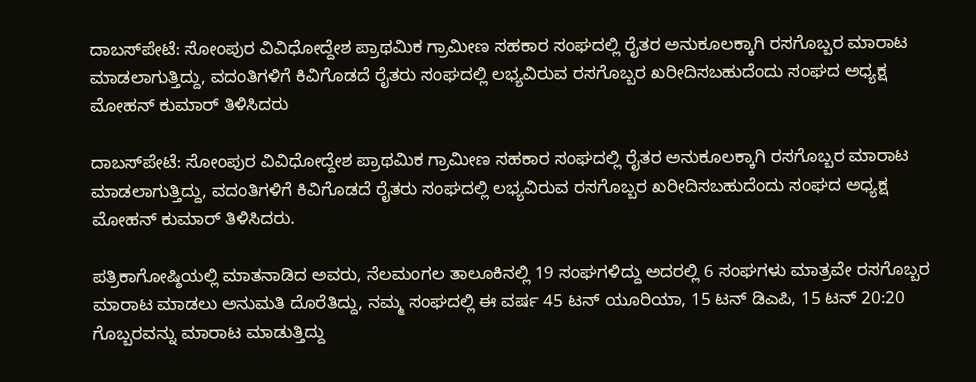ದಾಬಸ್‍ಪೇಟೆ: ಸೋಂಪುರ ವಿವಿಧೋದ್ದೇಶ ಪ್ರಾಥಮಿಕ ಗ್ರಾಮೀಣ ಸಹಕಾರ ಸಂಘದಲ್ಲಿ ರೈತರ ಅನುಕೂಲಕ್ಕಾಗಿ ರಸಗೊಬ್ಬರ ಮಾರಾಟ ಮಾಡಲಾಗುತ್ತಿದ್ದು, ವದಂತಿಗಳಿಗೆ ಕಿವಿಗೊಡದೆ ರೈತರು ಸಂಘದಲ್ಲಿ ಲಭ್ಯವಿರುವ ರಸಗೊಬ್ಬರ ಖರೀದಿಸಬಹುದೆಂದು ಸಂಘದ ಅಧ್ಯಕ್ಷ ಮೋಹನ್ ಕುಮಾರ್ ತಿಳಿಸಿದರು

ದಾಬಸ್‍ಪೇಟೆ: ಸೋಂಪುರ ವಿವಿಧೋದ್ದೇಶ ಪ್ರಾಥಮಿಕ ಗ್ರಾಮೀಣ ಸಹಕಾರ ಸಂಘದಲ್ಲಿ ರೈತರ ಅನುಕೂಲಕ್ಕಾಗಿ ರಸಗೊಬ್ಬರ ಮಾರಾಟ ಮಾಡಲಾಗುತ್ತಿದ್ದು, ವದಂತಿಗಳಿಗೆ ಕಿವಿಗೊಡದೆ ರೈತರು ಸಂಘದಲ್ಲಿ ಲಭ್ಯವಿರುವ ರಸಗೊಬ್ಬರ ಖರೀದಿಸಬಹುದೆಂದು ಸಂಘದ ಅಧ್ಯಕ್ಷ ಮೋಹನ್ ಕುಮಾರ್ ತಿಳಿಸಿದರು.

ಪತ್ರಿಕಾಗೋಷ್ಠಿಯಲ್ಲಿ ಮಾತನಾಡಿದ ಅವರು, ನೆಲಮಂಗಲ ತಾಲೂಕಿನಲ್ಲಿ 19 ಸಂಘಗಳಿದ್ದು ಅದರಲ್ಲಿ 6 ಸಂಘಗಳು ಮಾತ್ರವೇ ರಸಗೊಬ್ಬರ ಮಾರಾಟ ಮಾಡಲು ಅನುಮತಿ ದೊರೆತಿದ್ದು, ನಮ್ಮ ಸಂಘದಲ್ಲಿ ಈ ವರ್ಷ 45 ಟನ್ ಯೂರಿಯಾ, 15 ಟನ್ ಡಿಎಪಿ, 15 ಟನ್ 20:20 ಗೊಬ್ಬರವನ್ನು ಮಾರಾಟ ಮಾಡುತ್ತಿದ್ದು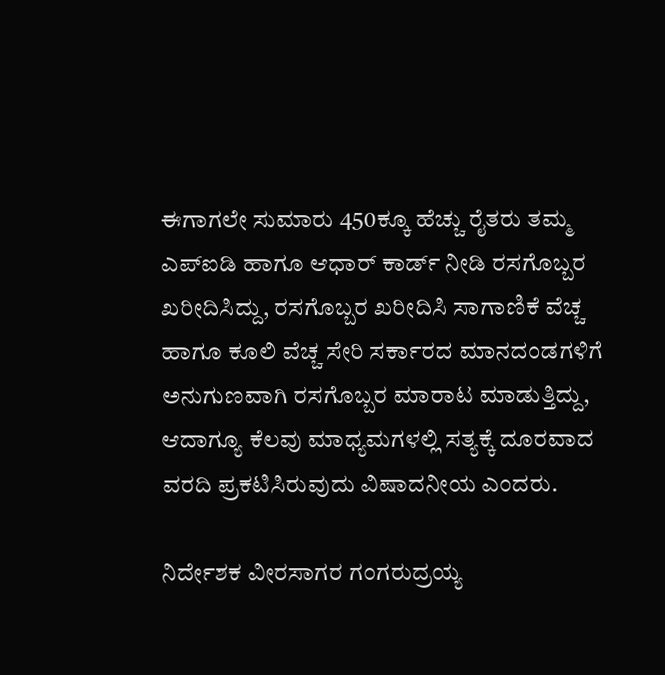ಈಗಾಗಲೇ ಸುಮಾರು 450ಕ್ಕೂ ಹೆಚ್ಚು ರೈತರು ತಮ್ಮ ಎಪ್‌ಐಡಿ ಹಾಗೂ ಆಧಾರ್ ಕಾರ್ಡ್ ನೀಡಿ ರಸಗೊಬ್ಬರ ಖರೀದಿಸಿದ್ದು, ರಸಗೊಬ್ಬರ ಖರೀದಿಸಿ ಸಾಗಾಣಿಕೆ ವೆಚ್ಚ ಹಾಗೂ ಕೂಲಿ ವೆಚ್ಚ ಸೇರಿ ಸರ್ಕಾರದ ಮಾನದಂಡಗಳಿಗೆ ಅನುಗುಣವಾಗಿ ರಸಗೊಬ್ಬರ ಮಾರಾಟ ಮಾಡುತ್ತಿದ್ದು, ಆದಾಗ್ಯೂ ಕೆಲವು ಮಾಧ್ಯಮಗಳಲ್ಲಿ ಸತ್ಯಕ್ಕೆ ದೂರವಾದ ವರದಿ ಪ್ರಕಟಿಸಿರುವುದು ವಿಷಾದನೀಯ ಎಂದರು.

ನಿರ್ದೇಶಕ ವೀರಸಾಗರ ಗಂಗರುದ್ರಯ್ಯ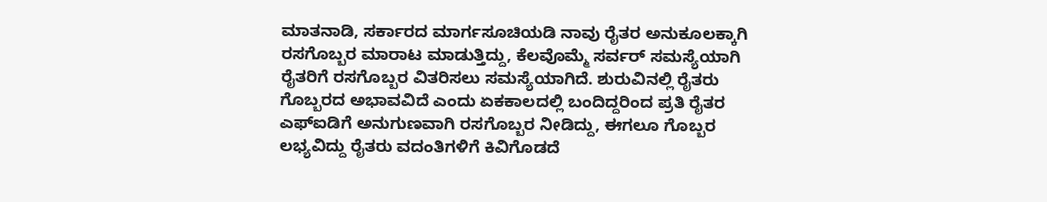ಮಾತನಾಡಿ, ಸರ್ಕಾರದ ಮಾರ್ಗಸೂಚಿಯಡಿ ನಾವು ರೈತರ ಅನುಕೂಲಕ್ಕಾಗಿ ರಸಗೊಬ್ಬರ ಮಾರಾಟ ಮಾಡುತ್ತಿದ್ದು, ಕೆಲವೊಮ್ಮೆ ಸರ್ವರ್ ಸಮಸ್ಯೆಯಾಗಿ ರೈತರಿಗೆ ರಸಗೊಬ್ಬರ ವಿತರಿಸಲು ಸಮಸ್ಯೆಯಾಗಿದೆ. ಶುರುವಿನಲ್ಲಿ ರೈತರು ಗೊಬ್ಬರದ ಅಭಾವವಿದೆ ಎಂದು ಏಕಕಾಲದಲ್ಲಿ ಬಂದಿದ್ದರಿಂದ ಪ್ರತಿ ರೈತರ ಎಫ್‌ಐಡಿಗೆ ಅನುಗುಣವಾಗಿ ರಸಗೊಬ್ಬರ ನೀಡಿದ್ದು, ಈಗಲೂ ಗೊಬ್ಬರ ಲಭ್ಯವಿದ್ದು ರೈತರು ವದಂತಿಗಳಿಗೆ ಕಿವಿಗೊಡದೆ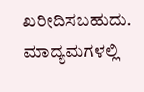ಖರೀದಿಸಬಹುದು. ಮಾದ್ಯಮಗಳಲ್ಲಿ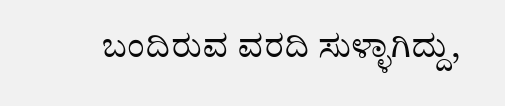ಬಂದಿರುವ ವರದಿ ಸುಳ್ಳಾಗಿದ್ದು,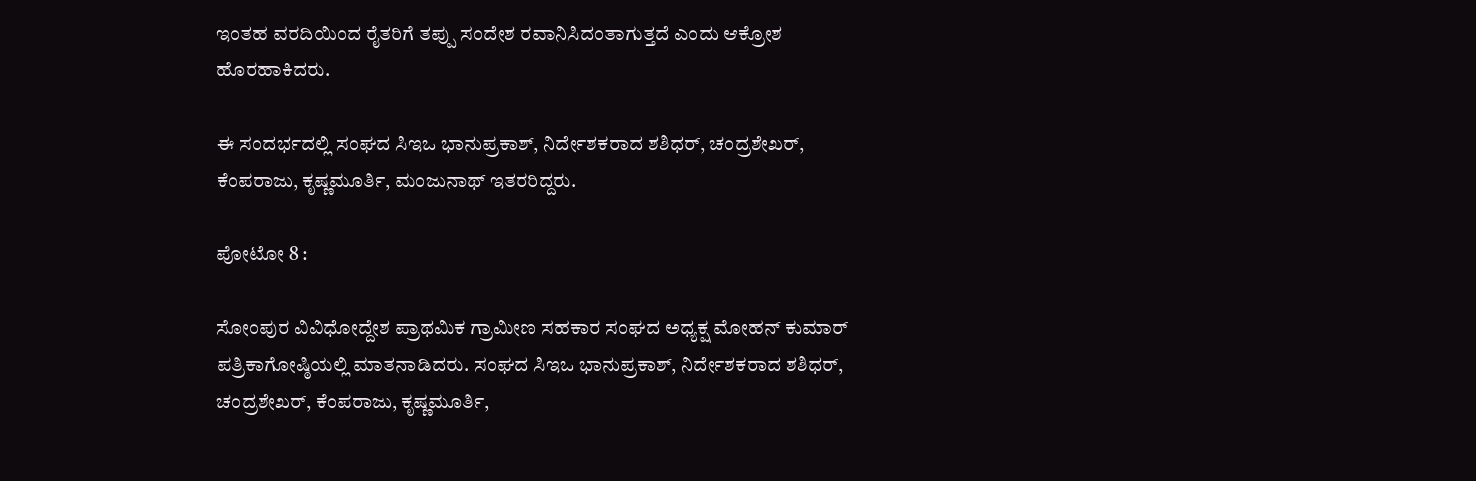ಇಂತಹ ವರದಿಯಿಂದ ರೈತರಿಗೆ ತಪ್ಪು ಸಂದೇಶ ರವಾನಿಸಿದಂತಾಗುತ್ತದೆ ಎಂದು ಆಕ್ರೋಶ ಹೊರಹಾಕಿದರು.

ಈ ಸಂದರ್ಭದಲ್ಲಿ ಸಂಘದ ಸಿಇಒ ಭಾನುಪ್ರಕಾಶ್, ನಿರ್ದೇಶಕರಾದ ಶಶಿಧರ್, ಚಂದ್ರಶೇಖರ್, ಕೆಂಪರಾಜು, ಕೃಷ್ಣಮೂರ್ತಿ, ಮಂಜುನಾಥ್ ಇತರರಿದ್ದರು.

ಪೋಟೋ 8 :

ಸೋಂಪುರ ವಿವಿಧೋದ್ದೇಶ ಪ್ರಾಥಮಿಕ ಗ್ರಾಮೀಣ ಸಹಕಾರ ಸಂಘದ ಅಧ್ಯಕ್ಷ ಮೋಹನ್ ಕುಮಾರ್ ಪತ್ರಿಕಾಗೋಷ್ಠಿಯಲ್ಲಿ ಮಾತನಾಡಿದರು. ಸಂಘದ ಸಿಇಒ ಭಾನುಪ್ರಕಾಶ್, ನಿರ್ದೇಶಕರಾದ ಶಶಿಧರ್, ಚಂದ್ರಶೇಖರ್, ಕೆಂಪರಾಜು, ಕೃಷ್ಣಮೂರ್ತಿ,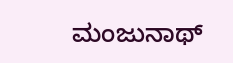ಮಂಜುನಾಥ್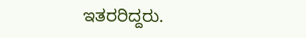ಇತರರಿದ್ದರು.